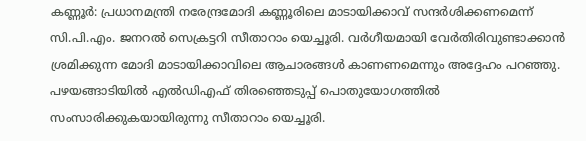കണ്ണൂർ: പ്രധാനമന്ത്രി നരേന്ദ്രമോദി കണ്ണൂരിലെ മാടായിക്കാവ് സന്ദർശിക്കണമെന്ന് സി.പി.എം. ജനറൽ സെക്രട്ടറി സീതാറാം യെച്ചൂരി. വർഗീയമായി വേർതിരിവുണ്ടാക്കാൻ ശ്രമിക്കുന്ന മോദി മാടായിക്കാവിലെ ആചാരങ്ങൾ കാണണമെന്നും അദ്ദേഹം പറഞ്ഞു. പഴയങ്ങാടിയിൽ എൽഡിഎഫ് തിരഞ്ഞെടുപ്പ് പൊതുയോഗത്തിൽ സംസാരിക്കുകയായിരുന്നു സീതാറാം യെച്ചൂരി.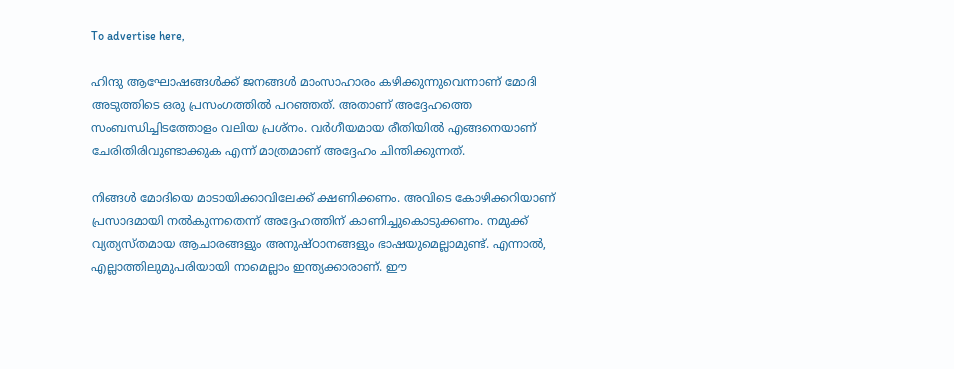To advertise here,

ഹിന്ദു ആഘോഷങ്ങള്‍ക്ക് ജനങ്ങള്‍ മാംസാഹാരം കഴിക്കുന്നുവെന്നാണ് മോദി അടുത്തിടെ ഒരു പ്രസംഗത്തിൽ പറഞ്ഞത്. അതാണ് അദ്ദേഹത്തെ സംബന്ധിച്ചിടത്തോളം വലിയ പ്രശ്‌നം. വർഗീയമായ രീതിയിൽ എങ്ങനെയാണ് ചേരിതിരിവുണ്ടാക്കുക എന്ന് മാത്രമാണ് അദ്ദേഹം ചിന്തിക്കുന്നത്.

നിങ്ങൾ മോദിയെ മാടായിക്കാവിലേക്ക് ക്ഷണിക്കണം. അവിടെ കോഴിക്കറിയാണ് പ്രസാദമായി നൽകുന്നതെന്ന് അദ്ദേഹത്തിന് കാണിച്ചുകൊടുക്കണം. നമുക്ക് വ്യത്യസ്തമായ ആചാരങ്ങളും അനുഷ്ഠാനങ്ങളും ഭാഷയുമെല്ലാമുണ്ട്. എന്നാൽ, എല്ലാത്തിലുമുപരിയായി നാമെല്ലാം ഇന്ത്യക്കാരാണ്. ഈ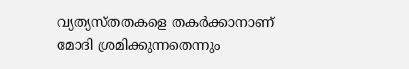വ്യത്യസ്തതകളെ തകർക്കാനാണ് മോദി ശ്രമിക്കുന്നതെന്നും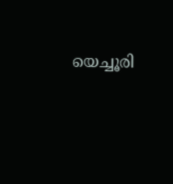യെച്ചൂരി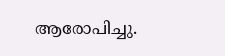ആരോപിച്ചു.